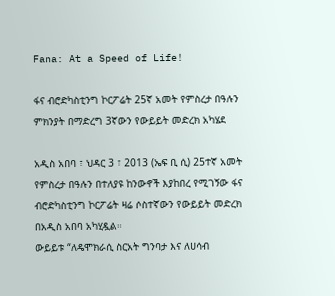Fana: At a Speed of Life!

ፋና ብሮድካስቲንግ ኮርፖሬት 25ኛ አመት የምስረታ በዓሉን ምክንያት በማድረግ 3ኛውን የውይይት መድረክ አካሄደ

አዲስ አበባ ፣ ህዳር 3 ፣ 2013 (ኤፍ ቢ ሲ) 25ተኛ አመት የምስረታ በዓሉን በተለያዩ ከንውኖች እያከበረ የሚገኝው ፋና ብሮድካስቲንግ ኮርፖሬት ዛሬ ሶስተኛውን የውይይት መድረክ በአዲስ አበባ አካሂዷል።
ውይይቱ “ለዴሞክራሲ ስርአት ግንባታ እና ለሀሳብ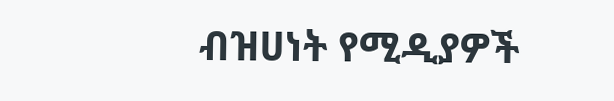ብዝሀነት የሚዲያዎች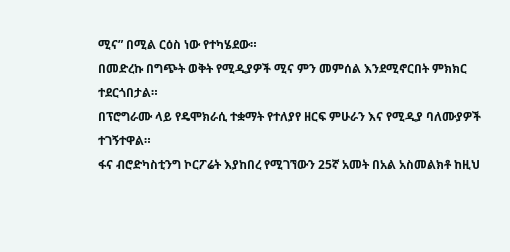ሚና” በሚል ርዕስ ነው የተካሄደው።
በመድረኩ በግጭት ወቅት የሚዲያዎች ሚና ምን መምሰል እንደሚኖርበት ምክክር ተደርጎበታል።
በፕሮግራሙ ላይ የዴሞክራሲ ተቋማት የተለያየ ዘርፍ ምሁራን እና የሚዲያ ባለሙያዎች ተገኝተዋል።
ፋና ብሮድካስቲንግ ኮርፖሬት እያከበረ የሚገኘውን 25ኛ አመት በአል አስመልክቶ ከዚህ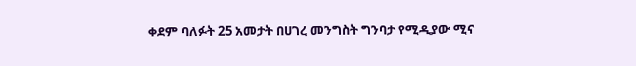ቀደም ባለፉት 25 አመታት በሀገረ መንግስት ግንባታ የሚዲያው ሚና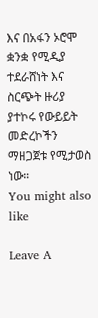እና በአፋን ኦሮሞ ቋንቋ የሚዲያ ተደራሸነት እና ስርጭት ዙሪያ ያተኮሩ የውይይት መድረኮችን ማዘጋጀቱ የሚታወስ ነው።
You might also like

Leave A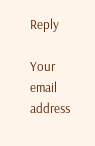Reply

Your email address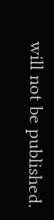will not be published.